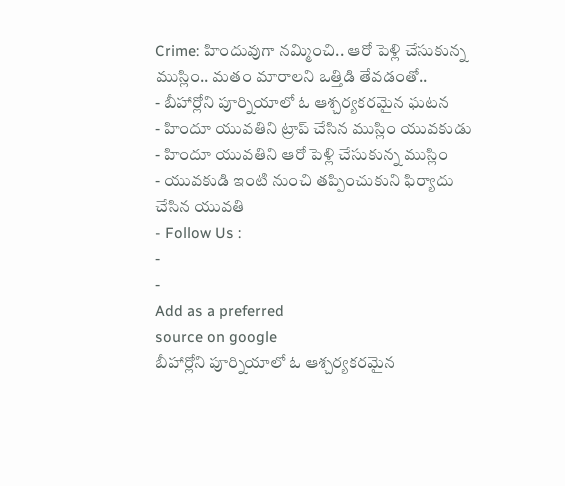Crime: హిందువుగా నమ్మించి.. ఆరో పెళ్లి చేసుకున్న ముస్లిం.. మతం మారాలని ఒత్తిడి తేవడంతో..
- బీహార్లోని పూర్నియాలో ఓ ఆశ్చర్యకరమైన ఘటన
- హిందూ యువతిని ట్రాప్ చేసిన ముస్లిం యువకుడు
- హిందూ యువతిని ఆరో పెళ్లి చేసుకున్న ముస్లిం
- యువకుడి ఇంటి నుంచి తప్పించుకుని ఫిర్యాదు చేసిన యువతి
- Follow Us :
-
-
Add as a preferred
source on google
బీహార్లోని పూర్నియాలో ఓ ఆశ్చర్యకరమైన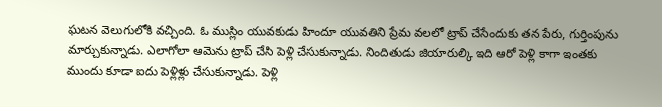ఘటన వెలుగులోకి వచ్చింది. ఓ ముస్లిం యువకుడు హిందూ యువతిని ప్రేమ వలలో ట్రాప్ చేసేందుకు తన పేరు, గుర్తింపును మార్చుకున్నాడు. ఎలాగోలా ఆమెను ట్రాప్ చేసి పెళ్లి చేసుకున్నాడు. నిందితుడు జియారుల్కి ఇది ఆరో పెళ్లి కాగా ఇంతకు ముందు కూడా ఐదు పెళ్లిళ్లు చేసుకున్నాడు. పెళ్లి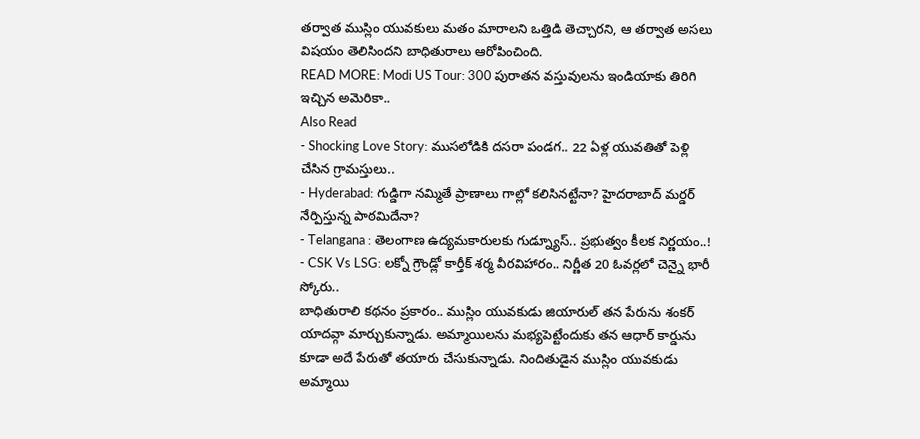తర్వాత ముస్లిం యువకులు మతం మారాలని ఒత్తిడి తెచ్చారని, ఆ తర్వాత అసలు విషయం తెలిసిందని బాధితురాలు ఆరోపించింది.
READ MORE: Modi US Tour: 300 పురాతన వస్తువులను ఇండియాకు తిరిగి ఇచ్చిన అమెరికా..
Also Read
- Shocking Love Story: ముసలోడికి దసరా పండగ.. 22 ఏళ్ల యువతితో పెళ్లి చేసిన గ్రామస్తులు..
- Hyderabad: గుడ్డిగా నమ్మితే ప్రాణాలు గాల్లో కలిసినట్టేనా? హైదరాబాద్ మర్డర్ నేర్పిస్తున్న పాఠమిదేనా?
- Telangana : తెలంగాణ ఉద్యమకారులకు గుడ్న్యూస్.. ప్రభుత్వం కీలక నిర్ణయం..!
- CSK Vs LSG: లక్నో గ్రౌండ్లో కార్తీక్ శర్మ వీరవిహారం.. నిర్ణీత 20 ఓవర్లలో చెన్నై భారీ స్కోరు..
బాధితురాలి కథనం ప్రకారం.. ముస్లిం యువకుడు జియారుల్ తన పేరును శంకర్ యాదవ్గా మార్చుకున్నాడు. అమ్మాయిలను మభ్యపెట్టేందుకు తన ఆధార్ కార్డును కూడా అదే పేరుతో తయారు చేసుకున్నాడు. నిందితుడైన ముస్లిం యువకుడు అమ్మాయి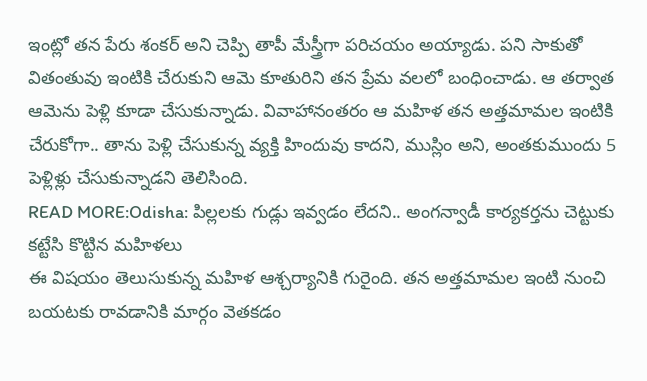ఇంట్లో తన పేరు శంకర్ అని చెప్పి తాపీ మేస్త్రీగా పరిచయం అయ్యాడు. పని సాకుతో వితంతువు ఇంటికి చేరుకుని ఆమె కూతురిని తన ప్రేమ వలలో బంధించాడు. ఆ తర్వాత ఆమెను పెళ్లి కూడా చేసుకున్నాడు. వివాహానంతరం ఆ మహిళ తన అత్తమామల ఇంటికి చేరుకోగా.. తాను పెళ్లి చేసుకున్న వ్యక్తి హిందువు కాదని, ముస్లిం అని, అంతకుముందు 5 పెళ్లిళ్లు చేసుకున్నాడని తెలిసింది.
READ MORE:Odisha: పిల్లలకు గుడ్లు ఇవ్వడం లేదని.. అంగన్వాడీ కార్యకర్తను చెట్టుకు కట్టేసి కొట్టిన మహిళలు
ఈ విషయం తెలుసుకున్న మహిళ ఆశ్చర్యానికి గురైంది. తన అత్తమామల ఇంటి నుంచి బయటకు రావడానికి మార్గం వెతకడం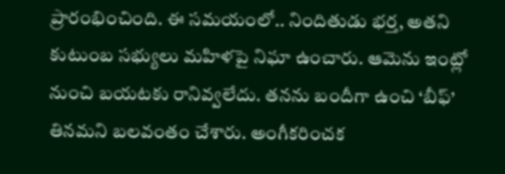ప్రారంభించింది. ఈ సమయంలో.. నిందితుడు భర్త, అతని కుటుంబ సభ్యులు మహిళపై నిఘా ఉంచారు. ఆమెను ఇంట్లో నుంచి బయటకు రానివ్వలేదు. తనను బందీగా ఉంచి ‘బీఫ్’ తినమని బలవంతం చేశారు. అంగీకరించక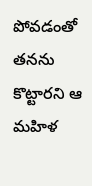పోవడంతో తనను కొట్టారని ఆ మహిళ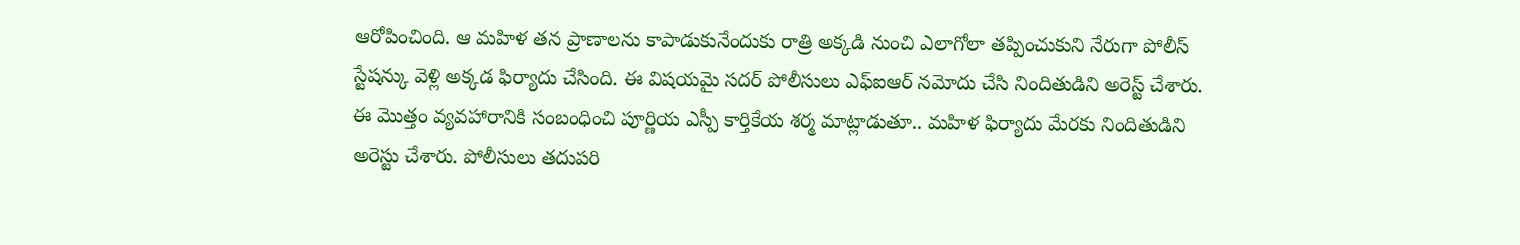ఆరోపించింది. ఆ మహిళ తన ప్రాణాలను కాపాడుకునేందుకు రాత్రి అక్కడి నుంచి ఎలాగోలా తప్పించుకుని నేరుగా పోలీస్ స్టేషన్కు వెళ్లి అక్కడ ఫిర్యాదు చేసింది. ఈ విషయమై సదర్ పోలీసులు ఎఫ్ఐఆర్ నమోదు చేసి నిందితుడిని అరెస్ట్ చేశారు. ఈ మొత్తం వ్యవహారానికి సంబంధించి పూర్ణియ ఎస్పీ కార్తికేయ శర్మ మాట్లాడుతూ.. మహిళ ఫిర్యాదు మేరకు నిందితుడిని అరెస్టు చేశారు. పోలీసులు తదుపరి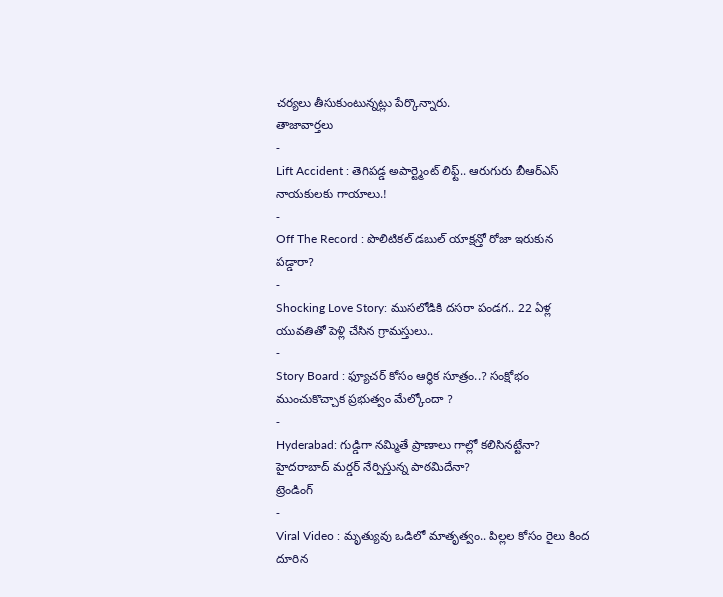చర్యలు తీసుకుంటున్నట్లు పేర్కొన్నారు.
తాజావార్తలు
-
Lift Accident : తెగిపడ్డ అపార్ట్మెంట్ లిఫ్ట్.. ఆరుగురు బీఆర్ఎస్ నాయకులకు గాయాలు.!
-
Off The Record : పొలిటికల్ డబుల్ యాక్షన్తో రోజా ఇరుకున పడ్డారా?
-
Shocking Love Story: ముసలోడికి దసరా పండగ.. 22 ఏళ్ల యువతితో పెళ్లి చేసిన గ్రామస్తులు..
-
Story Board : ఫ్యూచర్ కోసం ఆర్థిక సూత్రం..? సంక్షోభం ముంచుకొచ్చాక ప్రభుత్వం మేల్కోందా ?
-
Hyderabad: గుడ్డిగా నమ్మితే ప్రాణాలు గాల్లో కలిసినట్టేనా? హైదరాబాద్ మర్డర్ నేర్పిస్తున్న పాఠమిదేనా?
ట్రెండింగ్
-
Viral Video : మృత్యువు ఒడిలో మాతృత్వం.. పిల్లల కోసం రైలు కింద దూరిన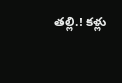తల్లి.! కళ్లు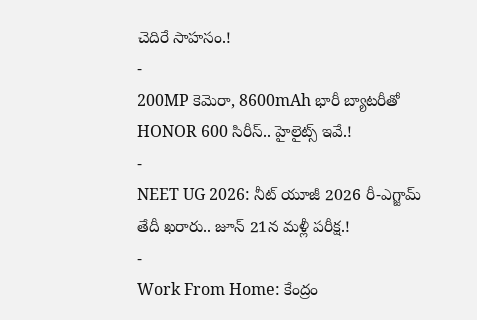చెదిరే సాహసం.!
-
200MP కెమెరా, 8600mAh భారీ బ్యాటరీతో HONOR 600 సిరీస్.. హైలైట్స్ ఇవే.!
-
NEET UG 2026: నీట్ యూజీ 2026 రీ-ఎగ్జామ్ తేదీ ఖరారు.. జూన్ 21న మళ్లీ పరీక్ష.!
-
Work From Home: కేంద్రం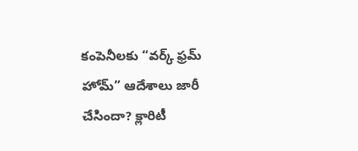కంపెనీలకు “వర్క్ ఫ్రమ్ హోమ్” ఆదేశాలు జారీ చేసిందా? క్లారిటీ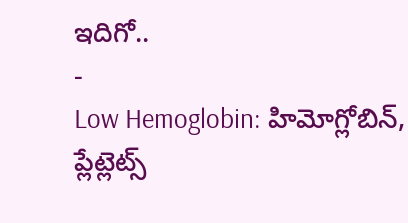ఇదిగో..
-
Low Hemoglobin: హిమోగ్లోబిన్, ప్లేట్లెట్స్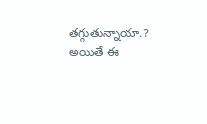తగ్గుతున్నాయా.? అయితే ఈ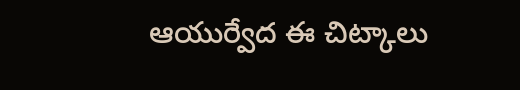ఆయుర్వేద ఈ చిట్కాలు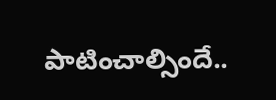పాటించాల్సిందే..